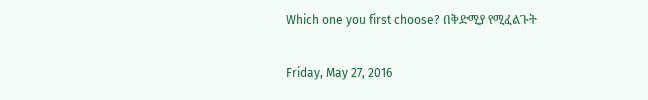Which one you first choose? በቅድሚያ የሚፈልጉት

Friday, May 27, 2016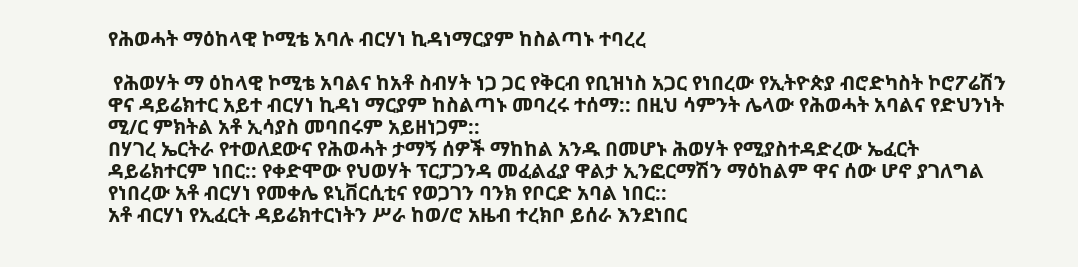የሕወሓት ማዕከላዊ ኮሚቴ አባሉ ብርሃነ ኪዳነማርያም ከስልጣኑ ተባረረ

 የሕወሃት ማ ዕከላዊ ኮሚቴ አባልና ከአቶ ስብሃት ነጋ ጋር የቅርብ የቢዝነስ አጋር የነበረው የኢትዮጵያ ብሮድካስት ኮሮፖሬሽን ዋና ዳይሬክተር አይተ ብርሃነ ኪዳነ ማርያም ከስልጣኑ መባረሩ ተሰማ:: በዚህ ሳምንት ሌላው የሕወሓት አባልና የድህንነት ሚ/ር ምክትል አቶ ኢሳያስ መባበሩም አይዘነጋም::
በሃገረ ኤርትራ የተወለደውና የሕወሓት ታማኝ ሰዎች ማከከል አንዱ በመሆኑ ሕወሃት የሚያስተዳድረው ኤፈርት ዳይሬክተርም ነበር:: የቀድሞው የህወሃት ፕርፓጋንዳ መፈልፈያ ዋልታ ኢንፎርማሽን ማዕከልም ዋና ሰው ሆኖ ያገለግል የነበረው አቶ ብርሃነ የመቀሌ ዩኒቨርሲቲና የወጋገን ባንክ የቦርድ አባል ነበር::
አቶ ብርሃነ የኢፈርት ዳይሬክተርነትን ሥራ ከወ/ሮ አዜብ ተረክቦ ይሰራ እንደነበር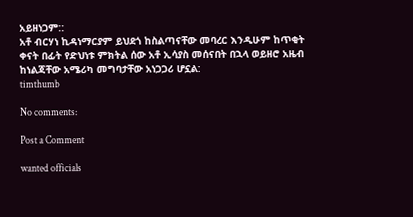አይዘነጋም::
አቶ ብርሃነ ኪዳነማርያም ይህደጎ ከስልጣናቸው መባረር እንዲሁም ከጥቂት ቀናት በፊት የድህነቱ ምክትል ሰው አቶ ኢሳያስ መሰናበት በኋላ ወይዘሮ አዜብ ከነልጃቸው አሜሪካ መግባታቸው አነጋጋሪ ሆኗል:
timthumb

No comments:

Post a Comment

wanted officials